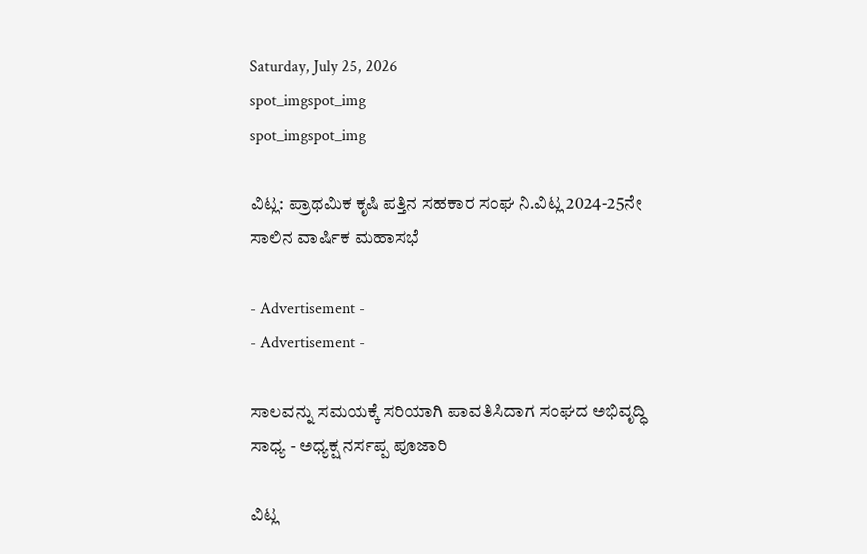Saturday, July 25, 2026
spot_imgspot_img
spot_imgspot_img

ವಿಟ್ಲ: ಪ್ರಾಥಮಿಕ ಕೃಷಿ ಪತ್ತಿನ ಸಹಕಾರ ಸಂಘ ನಿ.ವಿಟ್ಲ 2024-25ನೇ ಸಾಲಿನ ವಾರ್ಷಿಕ ಮಹಾಸಭೆ

- Advertisement -
- Advertisement -

ಸಾಲವನ್ನು ಸಮಯಕ್ಕೆ ಸರಿಯಾಗಿ ಪಾವತಿಸಿದಾಗ ಸಂಘದ ಅಭಿವೃದ್ಧಿ ಸಾಧ್ಯ - ಅಧ್ಯಕ್ಷ ನರ್ಸಪ್ಪ ಪೂಜಾರಿ

ವಿಟ್ಲ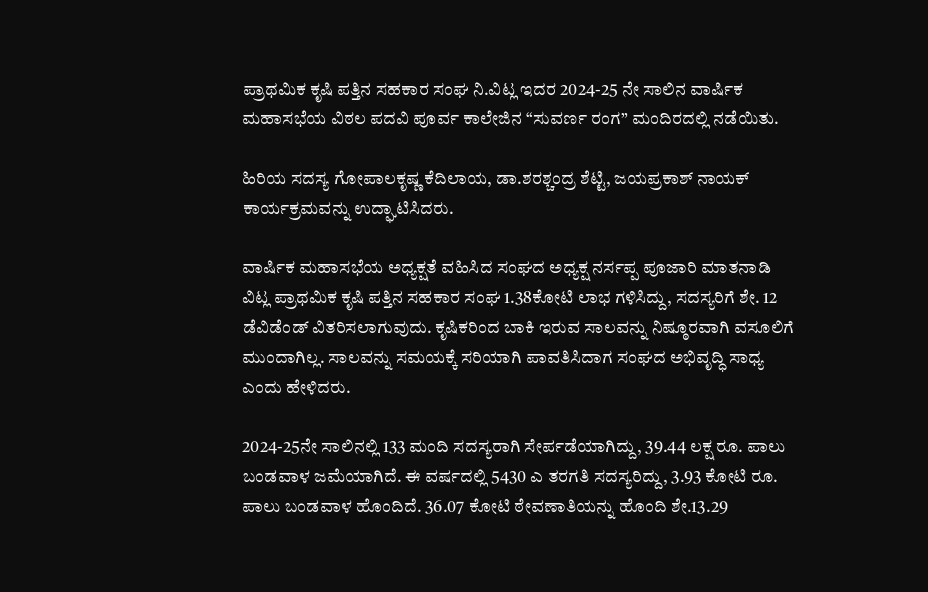ಪ್ರಾಥಮಿಕ ಕೃಷಿ ಪತ್ತಿನ ಸಹಕಾರ ಸಂಘ ನಿ.ವಿಟ್ಲ ಇದರ 2024-25 ನೇ ಸಾಲಿನ ವಾರ್ಷಿಕ ಮಹಾಸಭೆಯ ವಿಠಲ ಪದವಿ ಪೂರ್ವ ಕಾಲೇಜಿನ “ಸುವರ್ಣ ರಂಗ” ಮಂದಿರದಲ್ಲಿ ನಡೆಯಿತು.

ಹಿರಿಯ ಸದಸ್ಯ ಗೋಪಾಲಕೃಷ್ಣ ಕೆದಿಲಾಯ, ಡಾ.ಶರಶ್ಚಂದ್ರ ಶೆಟ್ಟಿ, ಜಯಪ್ರಕಾಶ್‌ ನಾಯಕ್‌ ಕಾರ್ಯಕ್ರಮವನ್ನು ಉದ್ಘಾಟಿಸಿದರು.

ವಾರ್ಷಿಕ ಮಹಾಸಭೆಯ ಅಧ್ಯಕ್ಷತೆ ವಹಿಸಿದ ಸಂಘದ ಅಧ್ಯಕ್ಷ ನರ್ಸಪ್ಪ ಪೂಜಾರಿ ಮಾತನಾಡಿ ವಿಟ್ಲ ಪ್ರಾಥಮಿಕ ಕೃಷಿ ಪತ್ತಿನ ಸಹಕಾರ ಸಂಘ 1.38ಕೋಟಿ ಲಾಭ ಗಳಿಸಿದ್ದು, ಸದಸ್ಯರಿಗೆ ಶೇ. 12 ಡೆವಿಡೆಂಡ್‌‌ ವಿತರಿಸಲಾಗುವುದು. ಕೃಷಿಕರಿಂದ ಬಾಕಿ ಇರುವ ಸಾಲವನ್ನು ನಿಷ್ಠೂರವಾಗಿ ವಸೂಲಿಗೆ ಮುಂದಾಗಿಲ್ಲ. ಸಾಲವನ್ನು ಸಮಯಕ್ಕೆ ಸರಿಯಾಗಿ ಪಾವತಿಸಿದಾಗ ಸಂಘದ ಅಭಿವೃದ್ಧಿ ಸಾಧ್ಯ ಎಂದು ಹೇಳಿದರು.

2024-25ನೇ ಸಾಲಿನಲ್ಲಿ 133 ಮಂದಿ ಸದಸ್ಯರಾಗಿ ಸೇರ್ಪಡೆಯಾಗಿದ್ದು, 39.44 ಲಕ್ಷ ರೂ. ಪಾಲು ಬಂಡವಾಳ ಜಮೆಯಾಗಿದೆ. ಈ ವರ್ಷದಲ್ಲಿ 5430 ಎ ತರಗತಿ ಸದಸ್ಯರಿದ್ದು, 3.93 ಕೋಟಿ ರೂ. ಪಾಲು ಬಂಡವಾಳ ಹೊಂದಿದೆ. 36.07 ಕೋಟಿ ಠೇವಣಾತಿಯನ್ನು ಹೊಂದಿ ಶೇ.13.29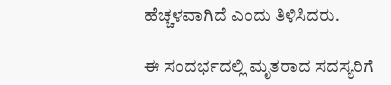ಹೆಚ್ಚಳವಾಗಿದೆ ಎಂದು ತಿಳಿಸಿದರು.

ಈ ಸಂದರ್ಭದಲ್ಲಿ ಮೃತರಾದ ಸದಸ್ಯರಿಗೆ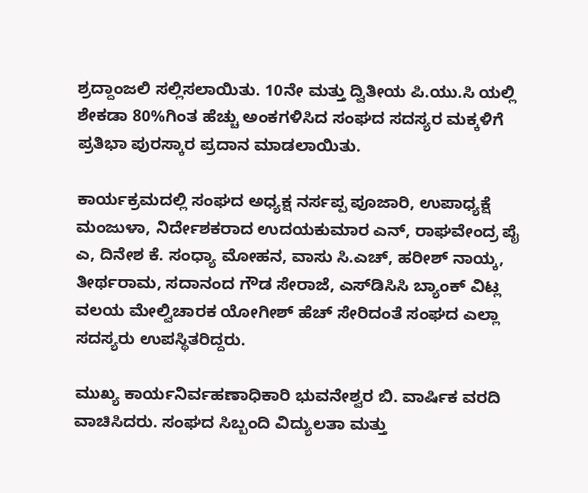ಶ್ರದ್ದಾಂಜಲಿ ಸಲ್ಲಿಸಲಾಯಿತು. 10ನೇ ಮತ್ತು ದ್ವಿತೀಯ ಪಿ.ಯು.ಸಿ ಯಲ್ಲಿ ಶೇಕಡಾ 80%ಗಿಂತ ಹೆಚ್ಚು ಅಂಕಗಳಿಸಿದ ಸಂಘದ ಸದಸ್ಯರ ಮಕ್ಕಳಿಗೆ ಪ್ರತಿಭಾ ಪುರಸ್ಕಾರ ಪ್ರದಾನ ಮಾಡಲಾಯಿತು.

ಕಾರ್ಯಕ್ರಮದಲ್ಲಿ ಸಂಘದ ಅಧ್ಯಕ್ಷ ನರ್ಸಪ್ಪ ಪೂಜಾರಿ, ಉಪಾಧ್ಯಕ್ಷೆ ಮಂಜುಳಾ, ನಿರ್ದೇಶಕರಾದ ಉದಯಕುಮಾರ ಎನ್‌, ರಾಘವೇಂದ್ರ ಪೈ ಎ, ದಿನೇಶ ಕೆ. ಸಂಧ್ಯಾ ಮೋಹನ, ವಾಸು ಸಿ.ಎಚ್‌, ಹರೀಶ್‌ ನಾಯ್ಕ, ತೀರ್ಥರಾಮ, ಸದಾನಂದ ಗೌಡ ಸೇರಾಜೆ, ಎಸ್‌ಡಿಸಿಸಿ ಬ್ಯಾಂಕ್‌ ವಿಟ್ಲ ವಲಯ ಮೇಲ್ವಿಚಾರಕ ಯೋಗೀಶ್‌ ಹೆಚ್‌ ಸೇರಿದಂತೆ ಸಂಘದ ಎಲ್ಲಾ ಸದಸ್ಯರು ಉಪಸ್ಥಿತರಿದ್ದರು.

ಮುಖ್ಯ ಕಾರ್ಯನಿರ್ವಹಣಾಧಿಕಾರಿ ಭುವನೇಶ್ವರ ಬಿ. ವಾರ್ಷಿಕ ವರದಿ ವಾಚಿಸಿದರು. ಸಂಘದ ಸಿಬ್ಬಂದಿ ವಿದ್ಯುಲತಾ ಮತ್ತು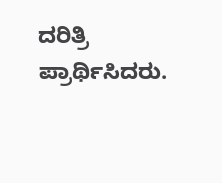ದರಿತ್ರಿ ಪ್ರಾರ್ಥಿಸಿದರು.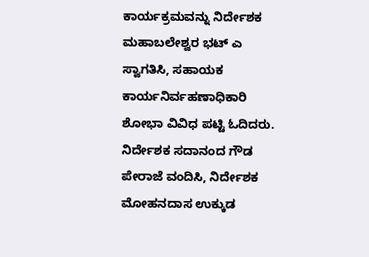ಕಾರ್ಯಕ್ರಮವನ್ನು ನಿರ್ದೇಶಕ ಮಹಾಬಲೇಶ್ವರ ಭಟ್‌ ಎ ಸ್ವಾಗತಿಸಿ, ಸಹಾಯಕ ಕಾರ್ಯನಿರ್ವಹಣಾಧಿಕಾರಿ ಶೋಭಾ ವಿವಿಧ ಪಟ್ಟಿ ಓದಿದರು. ನಿರ್ದೇಶಕ ಸದಾನಂದ ಗೌಡ ಪೇರಾಜೆ ವಂದಿಸಿ, ನಿರ್ದೇಶಕ ಮೋಹನದಾಸ ಉಕ್ಕುಡ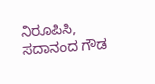ನಿರೂಪಿಸಿ, ಸದಾನಂದ ಗೌಡ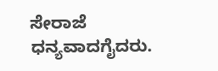ಸೇರಾಜೆ ಧನ್ಯವಾದಗೈದರು.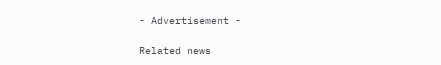- Advertisement -

Related news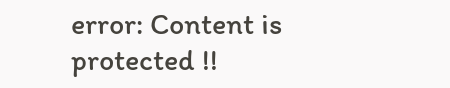error: Content is protected !!